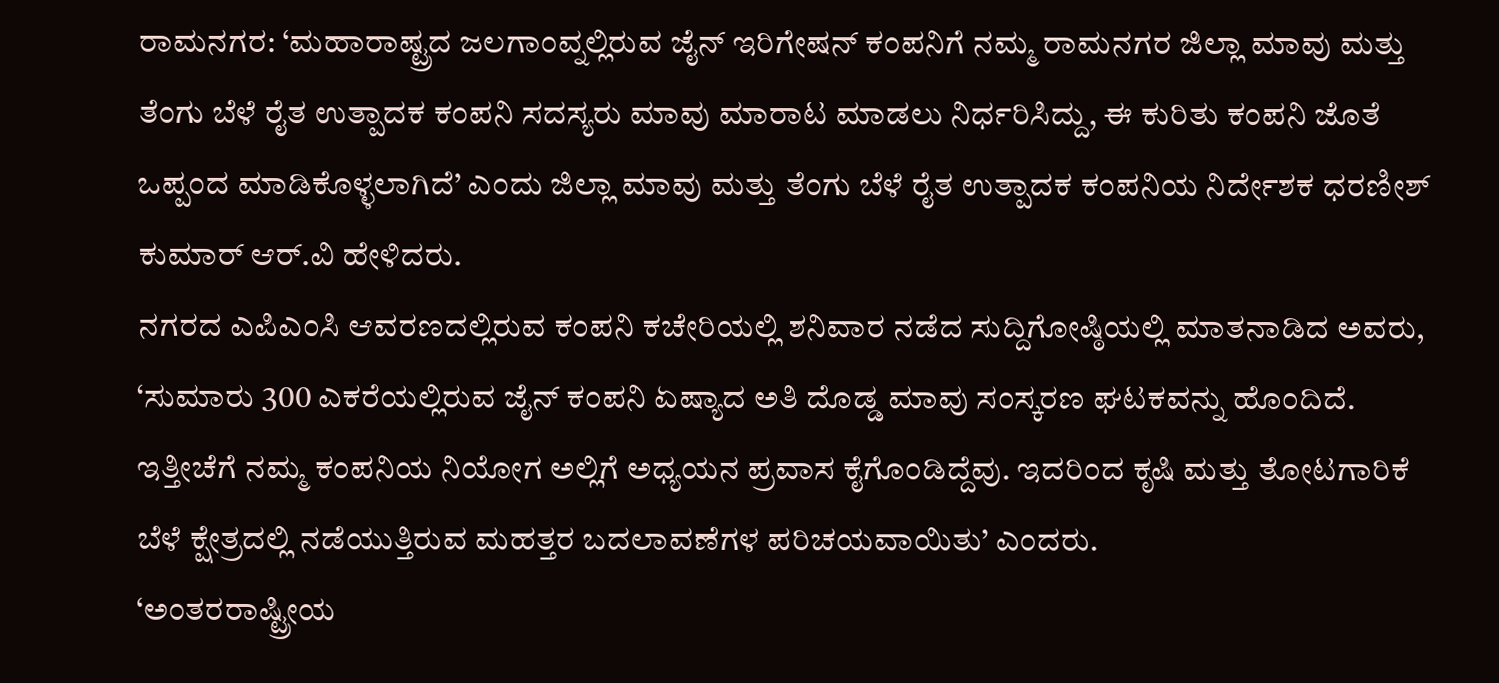ರಾಮನಗರ: ‘ಮಹಾರಾಷ್ಟ್ರದ ಜಲಗಾಂವ್ನಲ್ಲಿರುವ ಜೈನ್ ಇರಿಗೇಷನ್ ಕಂಪನಿಗೆ ನಮ್ಮ ರಾಮನಗರ ಜಿಲ್ಲಾ ಮಾವು ಮತ್ತು ತೆಂಗು ಬೆಳೆ ರೈತ ಉತ್ಪಾದಕ ಕಂಪನಿ ಸದಸ್ಯರು ಮಾವು ಮಾರಾಟ ಮಾಡಲು ನಿರ್ಧರಿಸಿದ್ದು, ಈ ಕುರಿತು ಕಂಪನಿ ಜೊತೆ ಒಪ್ಪಂದ ಮಾಡಿಕೊಳ್ಳಲಾಗಿದೆ’ ಎಂದು ಜಿಲ್ಲಾ ಮಾವು ಮತ್ತು ತೆಂಗು ಬೆಳೆ ರೈತ ಉತ್ಪಾದಕ ಕಂಪನಿಯ ನಿರ್ದೇಶಕ ಧರಣೀಶ್ ಕುಮಾರ್ ಆರ್.ವಿ ಹೇಳಿದರು.
ನಗರದ ಎಪಿಎಂಸಿ ಆವರಣದಲ್ಲಿರುವ ಕಂಪನಿ ಕಚೇರಿಯಲ್ಲಿ ಶನಿವಾರ ನಡೆದ ಸುದ್ದಿಗೋಷ್ಠಿಯಲ್ಲಿ ಮಾತನಾಡಿದ ಅವರು, ‘ಸುಮಾರು 300 ಎಕರೆಯಲ್ಲಿರುವ ಜೈನ್ ಕಂಪನಿ ಏಷ್ಯಾದ ಅತಿ ದೊಡ್ಡ ಮಾವು ಸಂಸ್ಕರಣ ಘಟಕವನ್ನು ಹೊಂದಿದೆ. ಇತ್ತೀಚೆಗೆ ನಮ್ಮ ಕಂಪನಿಯ ನಿಯೋಗ ಅಲ್ಲಿಗೆ ಅಧ್ಯಯನ ಪ್ರವಾಸ ಕೈಗೊಂಡಿದ್ದೆವು. ಇದರಿಂದ ಕೃಷಿ ಮತ್ತು ತೋಟಗಾರಿಕೆ ಬೆಳೆ ಕ್ಷೇತ್ರದಲ್ಲಿ ನಡೆಯುತ್ತಿರುವ ಮಹತ್ತರ ಬದಲಾವಣೆಗಳ ಪರಿಚಯವಾಯಿತು’ ಎಂದರು.
‘ಅಂತರರಾಷ್ಟ್ರೀಯ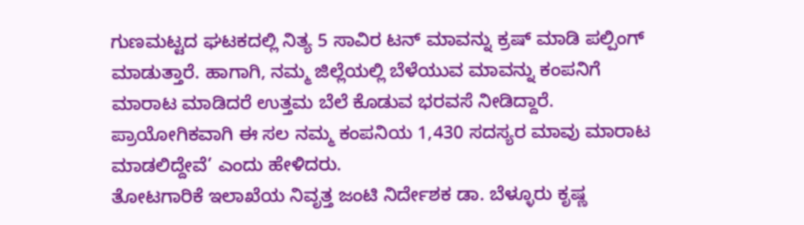ಗುಣಮಟ್ಟದ ಘಟಕದಲ್ಲಿ ನಿತ್ಯ 5 ಸಾವಿರ ಟನ್ ಮಾವನ್ನು ಕ್ರಷ್ ಮಾಡಿ ಪಲ್ಪಿಂಗ್ ಮಾಡುತ್ತಾರೆ. ಹಾಗಾಗಿ, ನಮ್ಮ ಜಿಲ್ಲೆಯಲ್ಲಿ ಬೆಳೆಯುವ ಮಾವನ್ನು ಕಂಪನಿಗೆ ಮಾರಾಟ ಮಾಡಿದರೆ ಉತ್ತಮ ಬೆಲೆ ಕೊಡುವ ಭರವಸೆ ನೀಡಿದ್ದಾರೆ. ಪ್ರಾಯೋಗಿಕವಾಗಿ ಈ ಸಲ ನಮ್ಮ ಕಂಪನಿಯ 1,430 ಸದಸ್ಯರ ಮಾವು ಮಾರಾಟ ಮಾಡಲಿದ್ದೇವೆ’ ಎಂದು ಹೇಳಿದರು.
ತೋಟಗಾರಿಕೆ ಇಲಾಖೆಯ ನಿವೃತ್ತ ಜಂಟಿ ನಿರ್ದೇಶಕ ಡಾ. ಬೆಳ್ಳೂರು ಕೃಷ್ಣ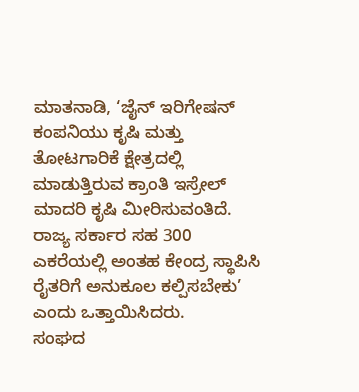ಮಾತನಾಡಿ, ‘ಜೈನ್ ಇರಿಗೇಷನ್ ಕಂಪನಿಯು ಕೃಷಿ ಮತ್ತು ತೋಟಗಾರಿಕೆ ಕ್ಷೇತ್ರದಲ್ಲಿ ಮಾಡುತ್ತಿರುವ ಕ್ರಾಂತಿ ಇಸ್ರೇಲ್ ಮಾದರಿ ಕೃಷಿ ಮೀರಿಸುವಂತಿದೆ. ರಾಜ್ಯ ಸರ್ಕಾರ ಸಹ 300 ಎಕರೆಯಲ್ಲಿ ಅಂತಹ ಕೇಂದ್ರ ಸ್ಥಾಪಿಸಿ ರೈತರಿಗೆ ಅನುಕೂಲ ಕಲ್ಪಿಸಬೇಕು’ ಎಂದು ಒತ್ತಾಯಿಸಿದರು.
ಸಂಘದ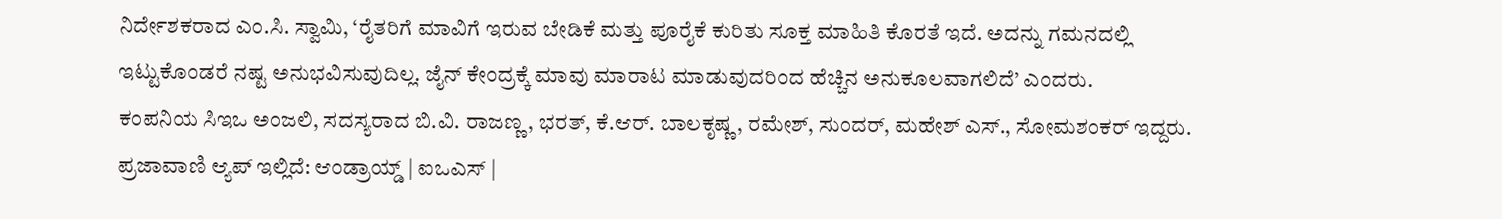ನಿರ್ದೇಶಕರಾದ ಎಂ.ಸಿ. ಸ್ವಾಮಿ, ‘ರೈತರಿಗೆ ಮಾವಿಗೆ ಇರುವ ಬೇಡಿಕೆ ಮತ್ತು ಪೂರೈಕೆ ಕುರಿತು ಸೂಕ್ತ ಮಾಹಿತಿ ಕೊರತೆ ಇದೆ. ಅದನ್ನು ಗಮನದಲ್ಲಿ ಇಟ್ಟುಕೊಂಡರೆ ನಷ್ಟ ಅನುಭವಿಸುವುದಿಲ್ಲ. ಜೈನ್ ಕೇಂದ್ರಕ್ಕೆ ಮಾವು ಮಾರಾಟ ಮಾಡುವುದರಿಂದ ಹೆಚ್ಚಿನ ಅನುಕೂಲವಾಗಲಿದೆ’ ಎಂದರು.
ಕಂಪನಿಯ ಸಿಇಒ ಅಂಜಲಿ, ಸದಸ್ಯರಾದ ಬಿ.ವಿ. ರಾಜಣ್ಣ, ಭರತ್, ಕೆ.ಆರ್. ಬಾಲಕೃಷ್ಣ, ರಮೇಶ್, ಸುಂದರ್, ಮಹೇಶ್ ಎಸ್., ಸೋಮಶಂಕರ್ ಇದ್ದರು.
ಪ್ರಜಾವಾಣಿ ಆ್ಯಪ್ ಇಲ್ಲಿದೆ: ಆಂಡ್ರಾಯ್ಡ್ | ಐಒಎಸ್ |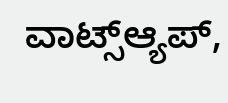ವಾಟ್ಸ್ಆ್ಯಪ್,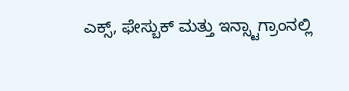ಎಕ್ಸ್, ಫೇಸ್ಬುಕ್ ಮತ್ತು ಇನ್ಸ್ಟಾಗ್ರಾಂನಲ್ಲಿ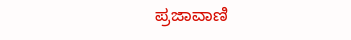ಪ್ರಜಾವಾಣಿ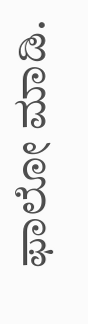ಫಾಲೋ ಮಾಡಿ.